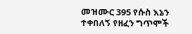መዝሙር 395 የሱስ እኔን ተቀበለኝ የዘፈን ግጥሞች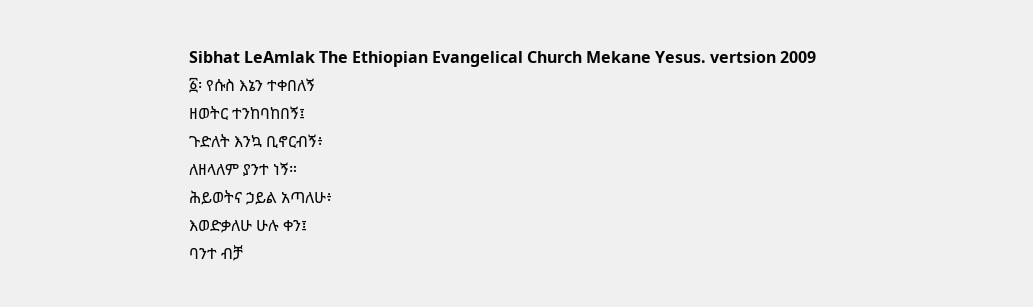Sibhat LeAmlak The Ethiopian Evangelical Church Mekane Yesus. vertsion 2009
፩፡ የሱስ እኔን ተቀበለኝ
ዘወትር ተንከባከበኝ፤
ጉድለት እንኳ ቢኖርብኝ፥
ለዘላለም ያንተ ነኝ።
ሕይወትና ኃይል አጣለሁ፥
እወድቃለሁ ሁሉ ቀን፤
ባንተ ብቻ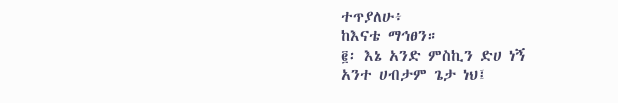ተጥያለሁ፥
ከእናቴ ማኅፀን።
፪፡ እኔ አንድ ምስኪን ድሀ ነኝ
አንተ ሀብታም ጌታ ነህ፤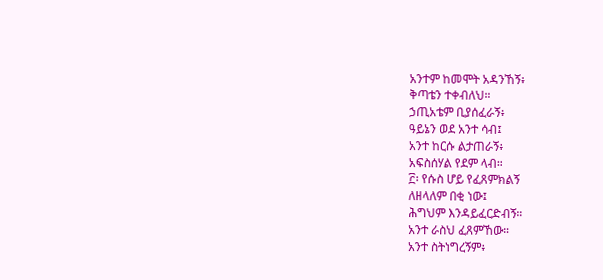አንተም ከመሞት አዳንኸኝ፥
ቅጣቴን ተቀብለህ።
ኃጢአቴም ቢያሰፈራኝ፥
ዓይኔን ወደ አንተ ሳብ፤
አንተ ከርሱ ልታጠራኝ፥
አፍስሰሃል የደም ላብ።
፫፡ የሱስ ሆይ የፈጸምክልኝ
ለዘላለም በቂ ነው፤
ሕግህም እንዳይፈርድብኝ።
አንተ ራስህ ፈጸምኸው።
አንተ ስትነግረኝም፥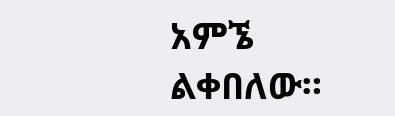አምኜ ልቀበለው።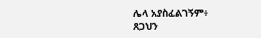ሌላ አያስፈልገኝም፥
ጸጋህን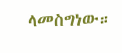ላመስግነው።